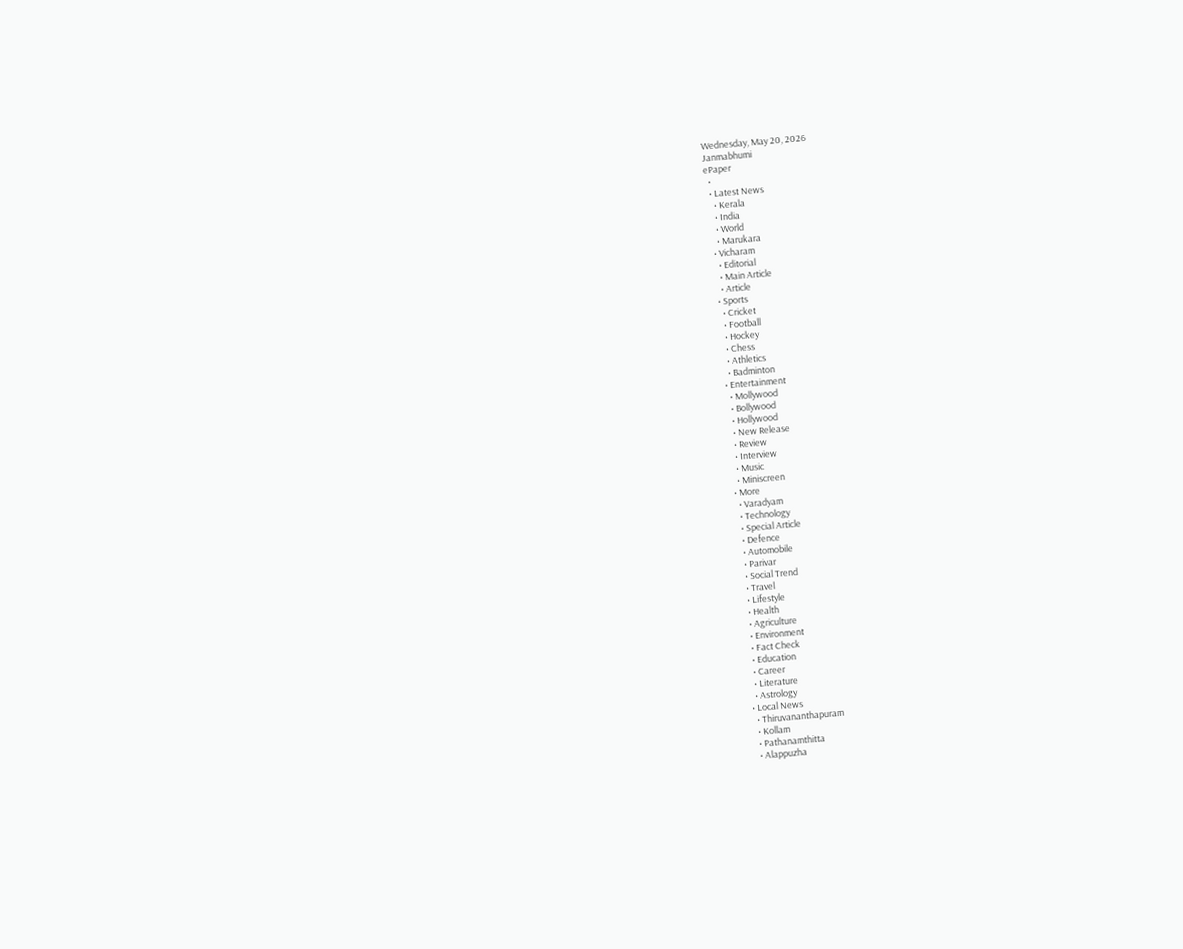Wednesday, May 20, 2026
Janmabhumi
ePaper
  •
  • Latest News
    • Kerala
    • India
    • World
    • Marukara
  • Vicharam
    • Editorial
    • Main Article
    • Article
  • Sports
    • Cricket
    • Football
    • Hockey
    • Chess
    • Athletics
    • Badminton
  • Entertainment
    • Mollywood
    • Bollywood
    • Hollywood
    • New Release
    • Review
    • Interview
    • Music
    • Miniscreen
  • More
    • Varadyam
    • Technology
    • Special Article
    • Defence
    • Automobile
    • Parivar
    • Social Trend
    • Travel
    • Lifestyle
    • Health
    • Agriculture
    • Environment
    • Fact Check
    • Education
    • Career
    • Literature
    • Astrology
  • Local News
    • Thiruvananthapuram
    • Kollam
    • Pathanamthitta
    • Alappuzha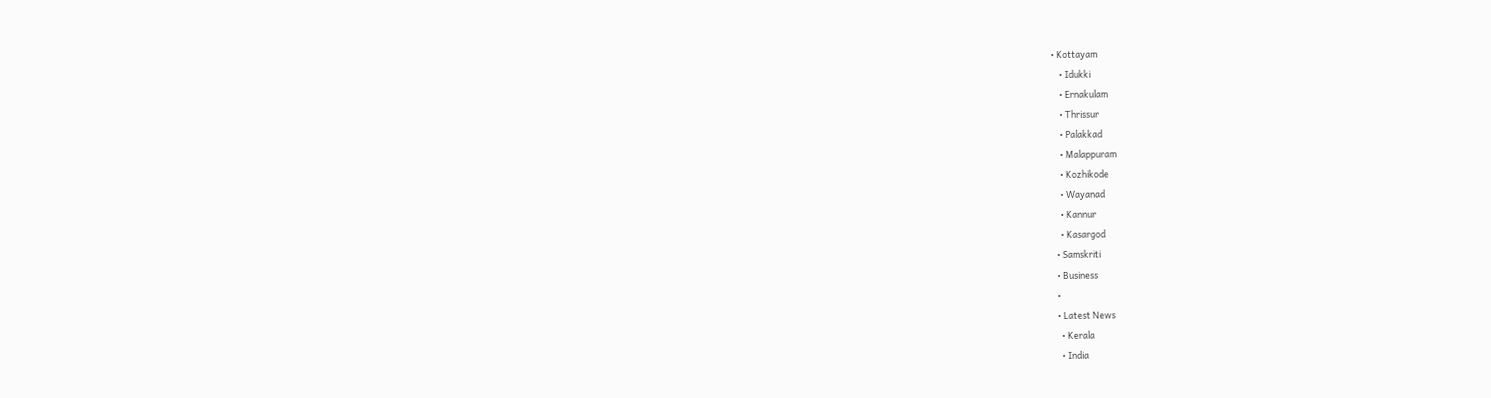• Kottayam
    • Idukki
    • Ernakulam
    • Thrissur
    • Palakkad
    • Malappuram
    • Kozhikode
    • Wayanad
    • Kannur
    • Kasargod
  • Samskriti
  • Business
  •
  • Latest News
    • Kerala
    • India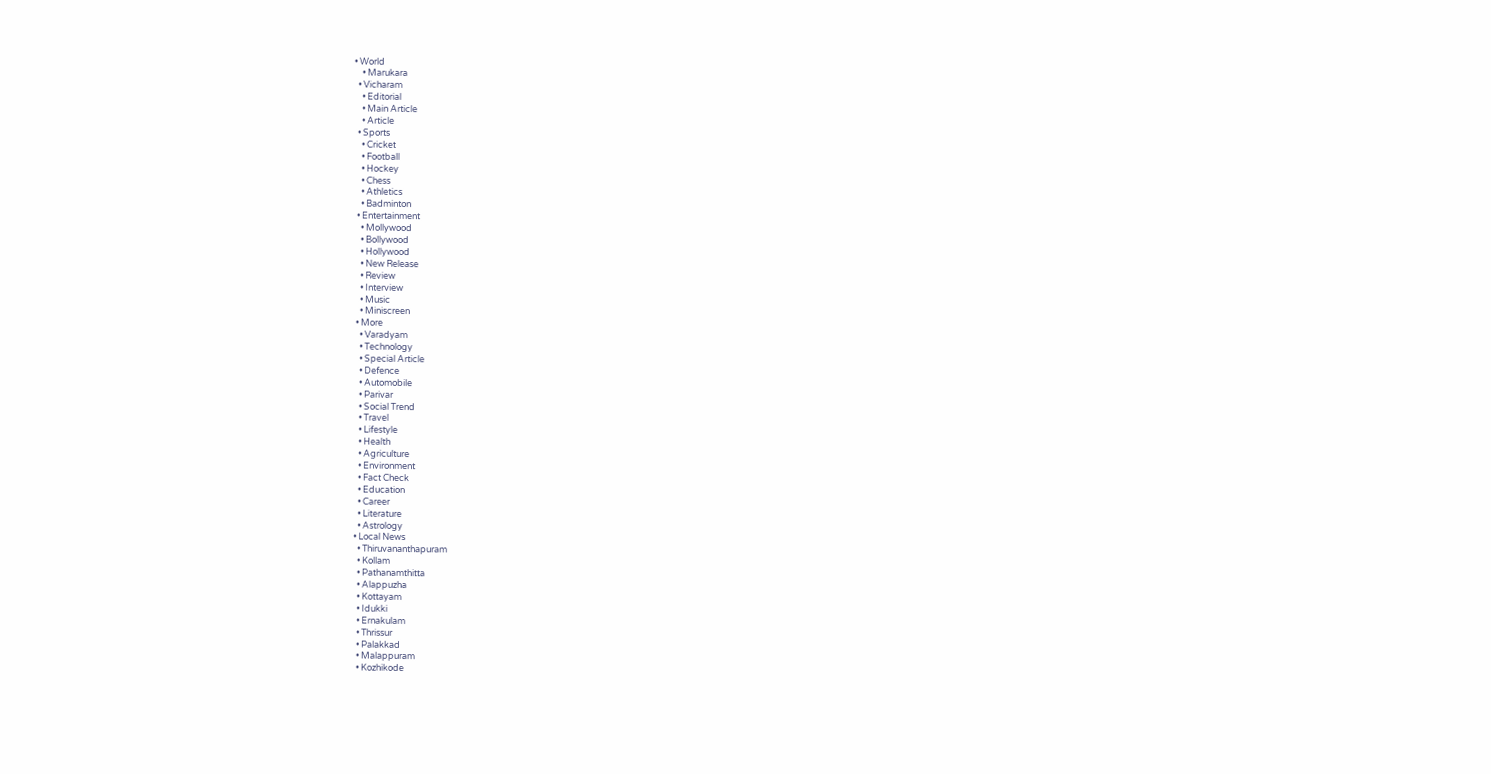• World
    • Marukara
  • Vicharam
    • Editorial
    • Main Article
    • Article
  • Sports
    • Cricket
    • Football
    • Hockey
    • Chess
    • Athletics
    • Badminton
  • Entertainment
    • Mollywood
    • Bollywood
    • Hollywood
    • New Release
    • Review
    • Interview
    • Music
    • Miniscreen
  • More
    • Varadyam
    • Technology
    • Special Article
    • Defence
    • Automobile
    • Parivar
    • Social Trend
    • Travel
    • Lifestyle
    • Health
    • Agriculture
    • Environment
    • Fact Check
    • Education
    • Career
    • Literature
    • Astrology
  • Local News
    • Thiruvananthapuram
    • Kollam
    • Pathanamthitta
    • Alappuzha
    • Kottayam
    • Idukki
    • Ernakulam
    • Thrissur
    • Palakkad
    • Malappuram
    • Kozhikode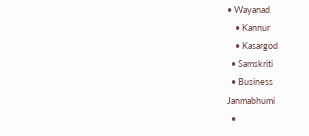• Wayanad
    • Kannur
    • Kasargod
  • Samskriti
  • Business
Janmabhumi
  •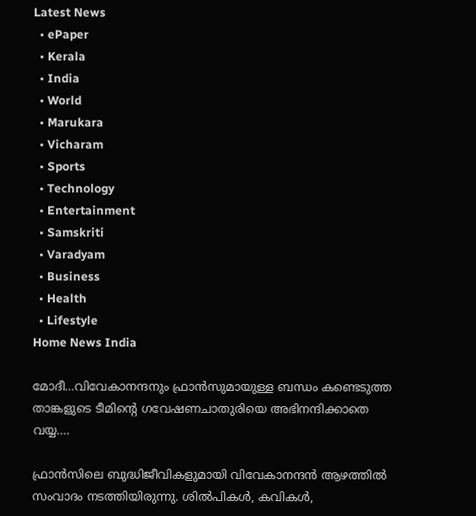Latest News
  • ePaper
  • Kerala
  • India
  • World
  • Marukara
  • Vicharam
  • Sports
  • Technology
  • Entertainment
  • Samskriti
  • Varadyam
  • Business
  • Health
  • Lifestyle
Home News India

മോദീ…വിവേകാനന്ദനും ഫ്രാന്‍സുമായുള്ള ബന്ധം കണ്ടെടുത്ത താങ്കളുടെ ടീമിന്റെ ഗവേഷണചാതുരിയെ അഭിനന്ദിക്കാതെ വയ്യ….

ഫ്രാന്‍സിലെ ബുദ്ധിജീവികളുമായി വിവേകാനന്ദന്‍ ആഴത്തില്‍ സംവാദം നടത്തിയിരുന്നു. ശില്‍പികള്‍, കവികള്‍,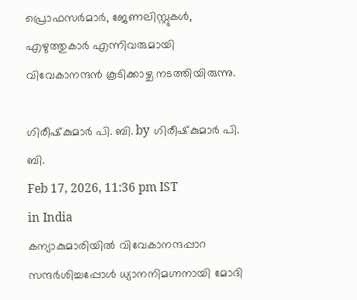പ്രൊഫസര്‍മാര്‍, ജേണലിസ്റ്റുകള്‍, എഴുത്തുകാര്‍ എന്നിവരുമായി വിവേകാനന്ദന്‍ കൂടിക്കാഴ്ച നടത്തിയിരുന്നു.

ഗിരീഷ്‌കുമാര്‍ പി. ബി. by ഗിരീഷ്‌കുമാര്‍ പി. ബി.
Feb 17, 2026, 11:36 pm IST
in India
കന്യാകുമാരിയില്‍ വിവേകാനന്ദപ്പാറ സന്ദര്‍ശിച്ചപ്പോള്‍ ധ്യാനനിമഗ്നനായി മോദി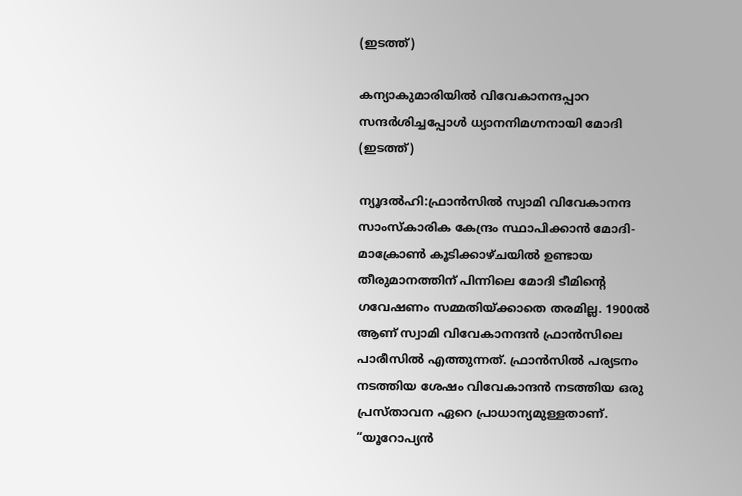(ഇടത്ത്)

കന്യാകുമാരിയില്‍ വിവേകാനന്ദപ്പാറ സന്ദര്‍ശിച്ചപ്പോള്‍ ധ്യാനനിമഗ്നനായി മോദി (ഇടത്ത്)

ന്യൂദല്‍ഹി:ഫ്രാന്‍സില്‍ സ്വാമി വിവേകാനന്ദ സാംസ്കാരിക കേന്ദ്രം സ്ഥാപിക്കാന്‍ മോദി-മാക്രോണ്‍ കൂടിക്കാഴ്ചയില്‍ ഉണ്ടായ തീരുമാനത്തിന് പിന്നിലെ മോദി ടീമിന്റെ ഗവേഷണം സമ്മതിയ്‌ക്കാതെ തരമില്ല. 1900ല്‍ ആണ് സ്വാമി വിവേകാനന്ദന്‍ ഫ്രാന്‍സിലെ പാരീസില്‍ എത്തുന്നത്. ഫ്രാന്‍സില്‍ പര്യടനം നടത്തിയ ശേഷം വിവേകാന്ദന്‍ നടത്തിയ ഒരു പ്രസ്താവന ഏറെ പ്രാധാന്യമുള്ളതാണ്. “യൂറോപ്യന്‍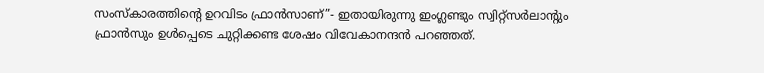സംസ്കാരത്തിന്റെ ഉറവിടം ഫ്രാന്‍സാണ്”- ഇതായിരുന്നു ഇംഗ്ലണ്ടും സ്വിറ്റ്സര്‍ലാന്‍റും ഫ്രാന്‍സും ഉള്‍പ്പെടെ ചുറ്റിക്കണ്ട ശേഷം വിവേകാനന്ദന്‍ പറഞ്ഞത്.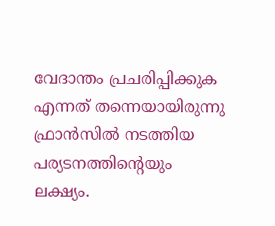വേദാന്തം പ്രചരിപ്പിക്കുക എന്നത് തന്നെയായിരുന്നു ഫ്രാന്‍സില്‍ നടത്തിയ പര്യടനത്തിന്റെയും ലക്ഷ്യം.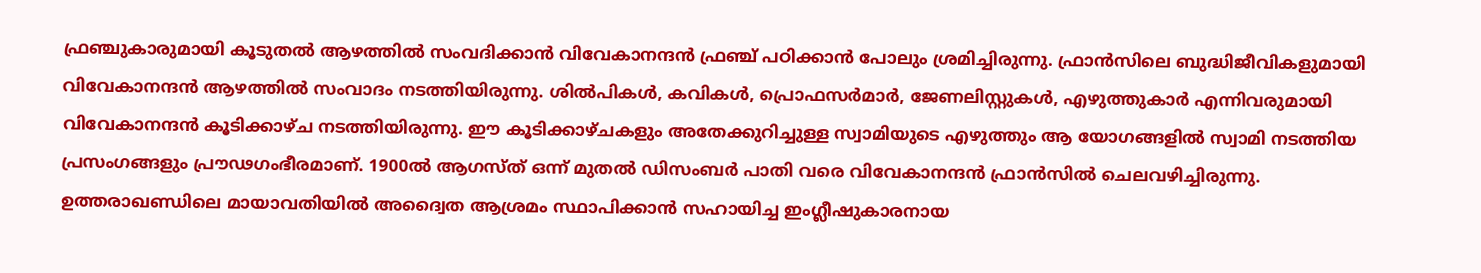ഫ്രഞ്ചുകാരുമായി കൂടുതല്‍ ആഴത്തില്‍ സംവദിക്കാന്‍ വിവേകാനന്ദന്‍ ഫ്രഞ്ച് പഠിക്കാന്‍ പോലും ശ്രമിച്ചിരുന്നു. ഫ്രാന്‍സിലെ ബുദ്ധിജീവികളുമായി വിവേകാനന്ദന്‍ ആഴത്തില്‍ സംവാദം നടത്തിയിരുന്നു. ശില്‍പികള്‍, കവികള്‍, പ്രൊഫസര്‍മാര്‍, ജേണലിസ്റ്റുകള്‍, എഴുത്തുകാര്‍ എന്നിവരുമായി വിവേകാനന്ദന്‍ കൂടിക്കാഴ്ച നടത്തിയിരുന്നു. ഈ കൂടിക്കാഴ്ചകളും അതേക്കുറിച്ചുള്ള സ്വാമിയുടെ എഴുത്തും ആ യോഗങ്ങളില്‍ സ്വാമി നടത്തിയ പ്രസംഗങ്ങളും പ്രൗഢഗംഭീരമാണ്. 1900ല്‍ ആഗസ്ത് ഒന്ന് മുതല്‍ ഡിസംബര്‍ പാതി വരെ വിവേകാനന്ദന്‍ ഫ്രാന്‍സില്‍ ചെലവഴിച്ചിരുന്നു. ഉത്തരാഖണ്ഡിലെ മായാവതിയില്‍ അദ്വൈത ആശ്രമം സ്ഥാപിക്കാന്‍ സഹായിച്ച ഇംഗ്ലീഷുകാരനായ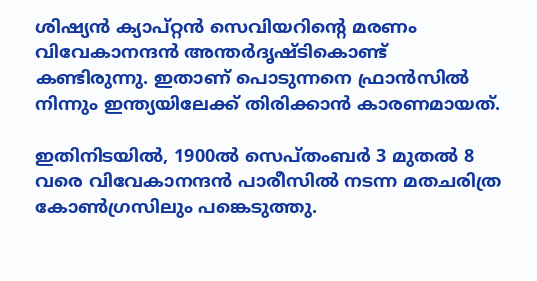ശിഷ്യന്‍ ക്യാപ്റ്റന്‍ സെവിയറിന്റെ മരണം വിവേകാനന്ദന്‍ അന്തര്‍ദൃഷ്ടികൊണ്ട് കണ്ടിരുന്നു. ഇതാണ് പൊടുന്നനെ ഫ്രാന്‍സില്‍ നിന്നും ഇന്ത്യയിലേക്ക് തിരിക്കാന്‍ കാരണമായത്.

ഇതിനിടയില്‍, 1900ല്‍ സെപ്തംബര്‍ 3 മുതല്‍ 8 വരെ വിവേകാനന്ദന്‍ പാരീസില്‍ നടന്ന മതചരിത്ര കോണ്‍ഗ്രസിലും പങ്കെടുത്തു.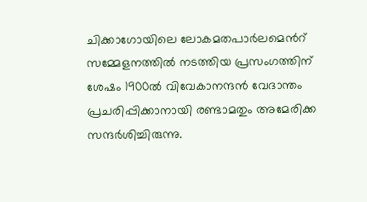ചിക്കാഗോയിലെ ലോകമതപാര്‍ലമെന്‍റ് സമ്മേളനത്തില്‍ നടത്തിയ പ്രസംഗത്തിന് ശേഷം 1900ല്‍ വിവേകാനന്ദന്‍ വേദാന്തം പ്രചരിപ്പിക്കാനായി രണ്ടാമതും അമേരിക്ക സന്ദര്‍ശിച്ചിരുന്നു.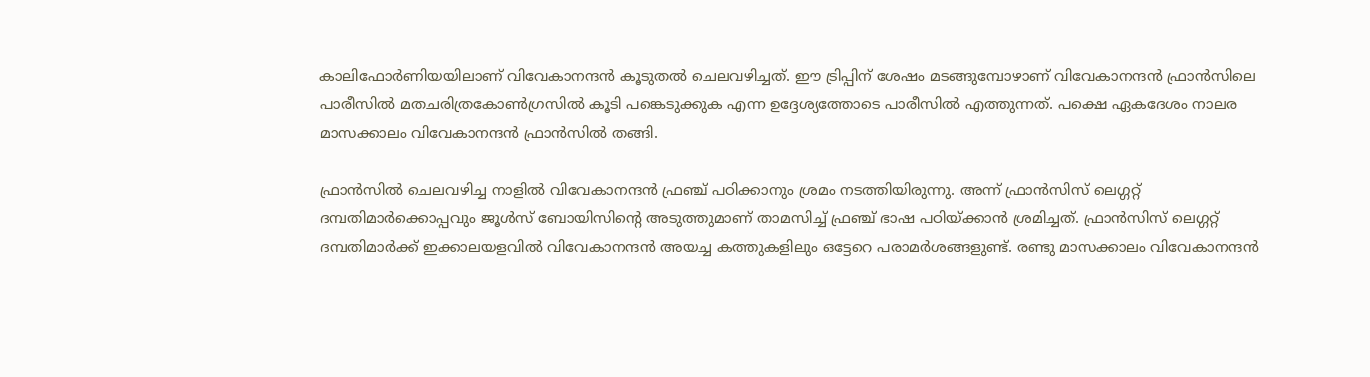കാലിഫോര്‍ണിയയിലാണ് വിവേകാനന്ദന്‍ കൂടുതല്‍ ചെലവഴിച്ചത്. ഈ ട്രിപ്പിന് ശേഷം മടങ്ങുമ്പോഴാണ് വിവേകാനന്ദന്‍ ഫ്രാന്‍സിലെ പാരീസില്‍ മതചരിത്രകോണ്‍ഗ്രസില്‍ കൂടി പങ്കെടുക്കുക എന്ന ഉദ്ദേശ്യത്തോടെ പാരീസില്‍ എത്തുന്നത്. പക്ഷെ ഏകദേശം നാലര മാസക്കാലം വിവേകാനന്ദന്‍ ഫ്രാന്‍സില്‍ തങ്ങി.

ഫ്രാന്‍സില്‍ ചെലവഴിച്ച നാളില്‍ വിവേകാനന്ദന്‍ ഫ്രഞ്ച് പഠിക്കാനും ശ്രമം നടത്തിയിരുന്നു. അന്ന് ഫ്രാന്‍സിസ് ലെഗ്ഗറ്റ് ദമ്പതിമാര്‍ക്കൊപ്പവും ജൂള്‍സ് ബോയിസിന്റെ അടുത്തുമാണ് താമസിച്ച് ഫ്രഞ്ച് ഭാഷ പഠിയ്‌ക്കാന്‍ ശ്രമിച്ചത്. ഫ്രാന്‍സിസ് ലെഗ്ഗറ്റ് ദമ്പതിമാര്‍ക്ക് ഇക്കാലയളവില്‍ വിവേകാനന്ദന്‍ അയച്ച കത്തുകളിലും ഒട്ടേറെ പരാമര്‍ശങ്ങളുണ്ട്. രണ്ടു മാസക്കാലം വിവേകാനന്ദന്‍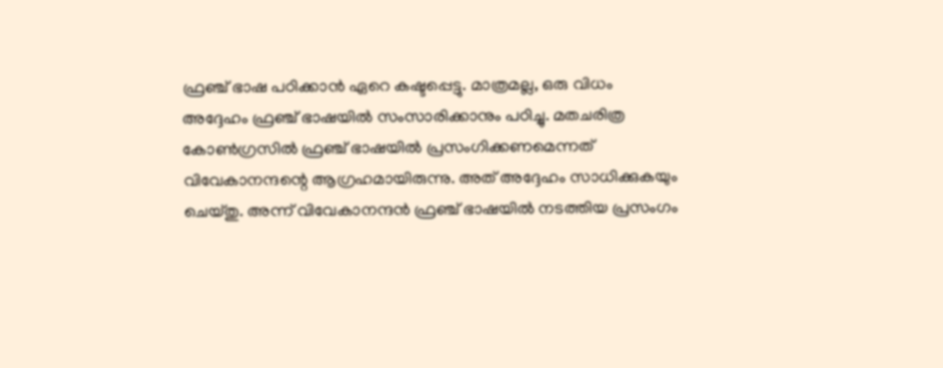ഫ്രഞ്ച് ഭാഷ പഠിക്കാന്‍ ഏറെ കഷ്ടപ്പെട്ടു. മാത്രമല്ല, ഒരു വിധം അദ്ദേഹം ഫ്രഞ്ച് ഭാഷയില്‍ സംസാരിക്കാനും പഠിച്ചു. മതചരിത്ര കോണ്‍ഗ്രസില്‍ ഫ്രഞ്ച് ഭാഷയില്‍ പ്രസംഗിക്കണമെന്നത് വിവേകാനന്ദന്റെ ആഗ്രഹമായിരുന്നു. അത് അദ്ദേഹം സാധിക്കുകയും ചെയ്തു. അന്ന് വിവേകാനന്ദന്‍ ഫ്രഞ്ച് ഭാഷയില്‍ നടത്തിയ പ്രസംഗം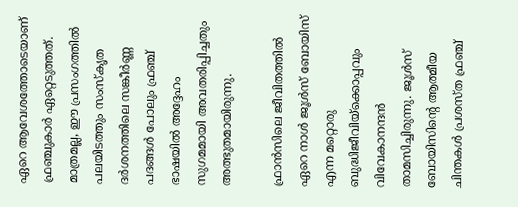ഏറെ ആവേശത്തോടെയാണ് ഫ്രഞ്ചുകാര്‍ ഏറ്റെടുത്തത്. മാത്രമല്ല, ഈ പ്രസംഗത്തില്‍ പലയിടത്തും സംസ്കൃത ദര്‍ശനത്തിലെ സങ്കീര്‍ണ്ണ പദങ്ങള്‍ പോലും ഫ്രഞ്ച് ഭാഷയില്‍ അദ്ദേഹം സുഗമമായി അവതരിപ്പിച്ചതും അത്ഭുതമായിരുന്നു.

ഫ്രാന്‍സിലെ ജീവിതത്തില്‍ ഏറെ നാള്‍ ജൂള്‍സ് ബോയിസ് എന്ന മറ്റൊരു ബുദ്ധിജീവിയ്‌ക്കൊപ്പവും വിവേകാനന്ദന്‍ താമസിച്ചിരുന്നു. ജൂള്‍സ് ബോയിസിന്റെ ആത്മീയ ചിന്തകള്‍ പ്രശസ്ത ഫ്രഞ്ച്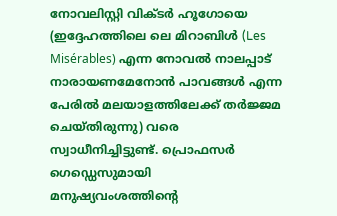നോവലിസ്റ്റി വിക്ടര്‍ ഹൂഗോയെ (ഇദ്ദേഹത്തിലെ ലെ മിറാബിള്‍ (Les  Misérables) എന്ന നോവല്‍ നാലപ്പാട് നാരായണമേനോന്‍ പാവങ്ങള്‍ എന്ന പേരില്‍ മലയാളത്തിലേക്ക് തര്‍ജ്ജമ ചെയ്തിരുന്നു) വരെ സ്വാധീനിച്ചിട്ടുണ്ട്. പ്രൊഫസര്‍ ഗെഡ്ഡെസുമായി മനുഷ്യവംശത്തിന്റെ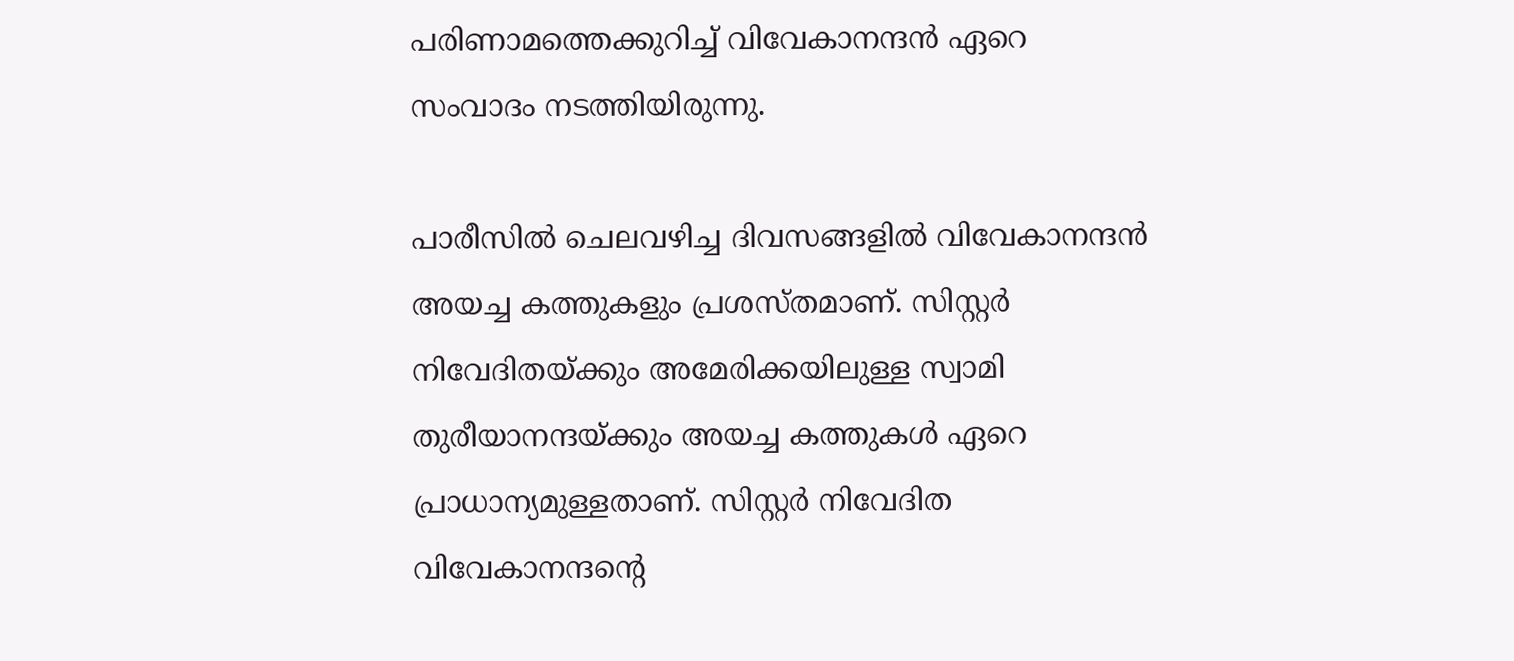പരിണാമത്തെക്കുറിച്ച് വിവേകാനന്ദന്‍ ഏറെ സംവാദം നടത്തിയിരുന്നു.

പാരീസില്‍ ചെലവഴിച്ച ദിവസങ്ങളില്‍ വിവേകാനന്ദന്‍ അയച്ച കത്തുകളും പ്രശസ്തമാണ്. സിസ്റ്റര്‍ നിവേദിതയ്‌ക്കും അമേരിക്കയിലുള്ള സ്വാമി തുരീയാനന്ദയ്‌ക്കും അയച്ച കത്തുകള്‍ ഏറെ പ്രാധാന്യമുള്ളതാണ്. സിസ്റ്റര്‍ നിവേദിത വിവേകാനന്ദന്റെ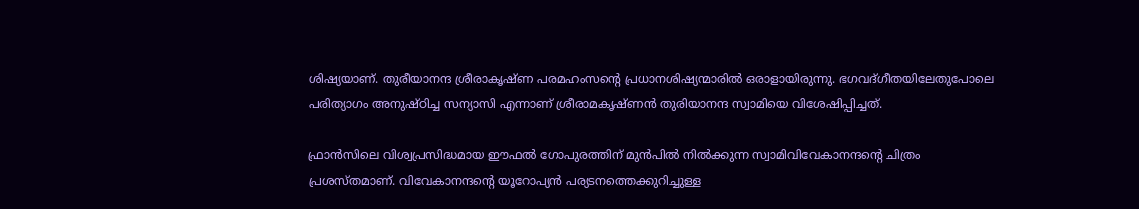ശിഷ്യയാണ്. തുരീയാനന്ദ ശ്രീരാകൃഷ്ണ പരമഹംസന്റെ പ്രധാനശിഷ്യന്മാരില്‍ ഒരാളായിരുന്നു. ഭഗവദ്ഗീതയിലേതുപോലെ പരിത്യാഗം അനുഷ്ഠിച്ച സന്യാസി എന്നാണ് ശ്രീരാമകൃഷ്ണന്‍ തുരിയാനന്ദ സ്വാമിയെ വിശേഷിപ്പിച്ചത്.

ഫ്രാന്‍സിലെ വിശ്വപ്രസിദ്ധമായ ഈഫല്‍ ഗോപുരത്തിന് മുന്‍പില്‍ നില്‍ക്കുന്ന സ്വാമിവിവേകാനന്ദന്റെ ചിത്രം പ്രശസ്തമാണ്. വിവേകാനന്ദന്റെ യൂറോപ്യന്‍ പര്യടനത്തെക്കുറിച്ചുള്ള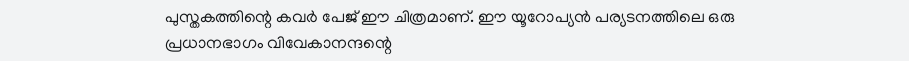പുസ്തകത്തിന്റെ കവര്‍ പേജ് ഈ ചിത്രമാണ്. ഈ യൂറോപ്യന്‍ പര്യടനത്തിലെ ഒരു പ്രധാനഭാഗം വിവേകാനന്ദന്റെ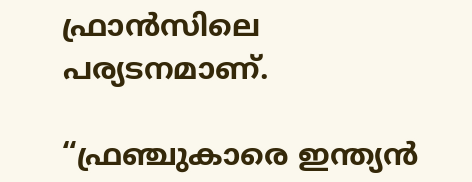ഫ്രാന്‍സിലെ പര്യടനമാണ്.

“ഫ്രഞ്ചുകാരെ ഇന്ത്യന്‍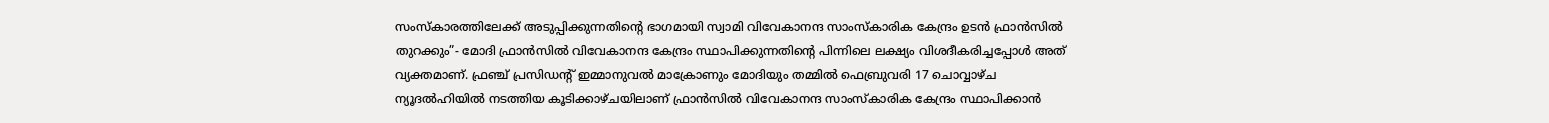സംസ്കാരത്തിലേക്ക് അടുപ്പിക്കുന്നതിന്റെ ഭാഗമായി സ്വാമി വിവേകാനന്ദ സാംസ്കാരിക കേന്ദ്രം ഉടന്‍ ഫ്രാന്‍സില്‍ തുറക്കും”- മോദി ഫ്രാന്‍സില്‍ വിവേകാനന്ദ കേന്ദ്രം സ്ഥാപിക്കുന്നതിന്റെ പിന്നിലെ ലക്ഷ്യം വിശദീകരിച്ചപ്പോള്‍ അത് വ്യക്തമാണ്. ഫ്ര‌ഞ്ച് പ്രസിഡന്‍റ് ഇമ്മാനുവല്‍ മാക്രോണും മോദിയും തമ്മില്‍ ഫെബ്രുവരി 17 ചൊവ്വാഴ്ച ന്യൂദല്‍ഹിയില്‍ നടത്തിയ കൂടിക്കാഴ്ചയിലാണ് ഫ്രാന്‍സില്‍ വിവേകാനന്ദ സാംസ്കാരിക കേന്ദ്രം സ്ഥാപിക്കാന്‍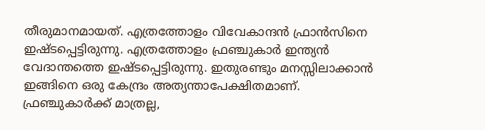തീരുമാനമായത്. എത്രത്തോളം വിവേകാന്ദന്‍ ഫ്രാന്‍സിനെ ഇഷ്ടപ്പെട്ടിരുന്നു. എത്രത്തോളം ഫ്രഞ്ചുകാര്‍ ഇന്ത്യന്‍ വേദാന്തത്തെ ഇഷ്ടപ്പെട്ടിരുന്നു. ഇതുരണ്ടും മനസ്സിലാക്കാന്‍ ഇങ്ങിനെ ഒരു കേന്ദ്രം അത്യന്താപേക്ഷിതമാണ്. ഫ്ര‍ഞ്ചുകാര്‍ക്ക് മാത്രല്ല,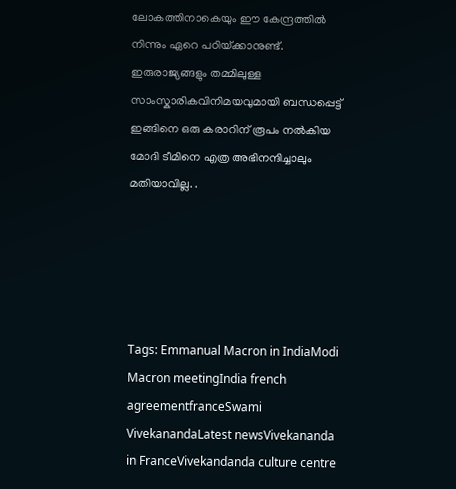ലോകത്തിനാകെയും ഈ കേന്ദ്രത്തില്‍ നിന്നും ഏറെ പഠിയ്‌ക്കാനുണ്ട്. ഇരുരാജ്യങ്ങളും തമ്മിലുള്ള സാംസ്കാരികവിനിമയവുമായി ബന്ധപ്പെട്ട് ഇങ്ങിനെ ഒരു കരാറിന് രൂപം നല്‍കിയ മോദി ടീമിനെ എത്ര അഭിനന്ദിച്ചാലും മതിയാവില്ല. .





Tags: Emmanual Macron in IndiaModi Macron meetingIndia french agreementfranceSwami VivekanandaLatest newsVivekananda in FranceVivekandanda culture centre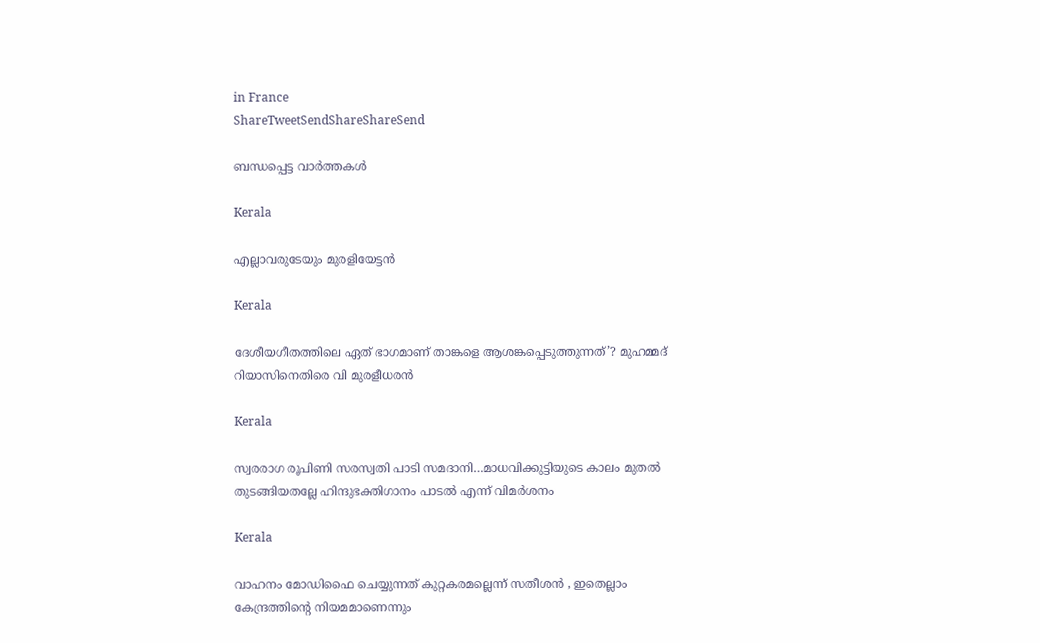in France
ShareTweetSendShareShareSend

ബന്ധപ്പെട്ട വാര്‍ത്തകള്‍

Kerala

എല്ലാവരുടേയും മുരളിയേട്ടന്‍

Kerala

ദേശീയഗീതത്തിലെ ഏത് ഭാഗമാണ് താങ്കളെ ആശങ്കപ്പെടുത്തുന്നത്’? മുഹമ്മദ് റിയാസിനെതിരെ വി മുരളീധരൻ

Kerala

സ്വരരാഗ രൂപിണി സരസ്വതി പാടി സമദാനി…മാധവിക്കുട്ടിയുടെ കാലം മുതല്‍ തുടങ്ങിയതല്ലേ ഹിന്ദുഭക്തിഗാനം പാടല്‍ എന്ന് വിമര്‍ശനം

Kerala

വാഹനം മോഡിഫൈ ചെയ്യുന്നത് കുറ്റകരമല്ലെന്ന് സതീശന്‍ , ഇതെല്ലാം കേന്ദ്രത്തിന്റെ നിയമമാണെന്നും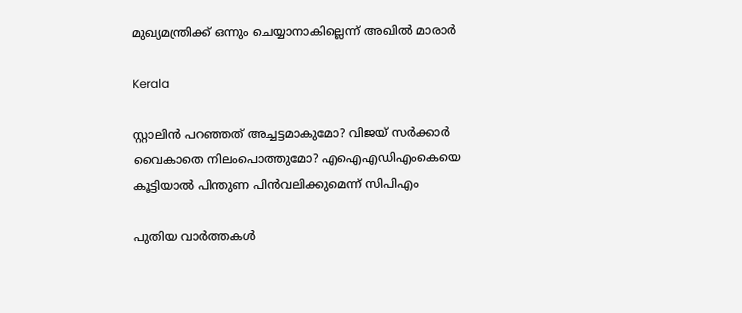മുഖ്യമന്ത്രിക്ക് ഒന്നും ചെയ്യാനാകില്ലെന്ന് അഖില്‍ മാരാര്‍

Kerala

സ്റ്റാലിന്‍ പറഞ്ഞത് അച്ചട്ടമാകുമോ? വിജയ് സർക്കാര്‍ വൈകാതെ നിലംപൊത്തുമോ? എഐഎഡിഎംകെയെ കൂട്ടിയാൽ പിന്തുണ പിൻവലിക്കുമെന്ന് സിപിഎം

പുതിയ വാര്‍ത്തകള്‍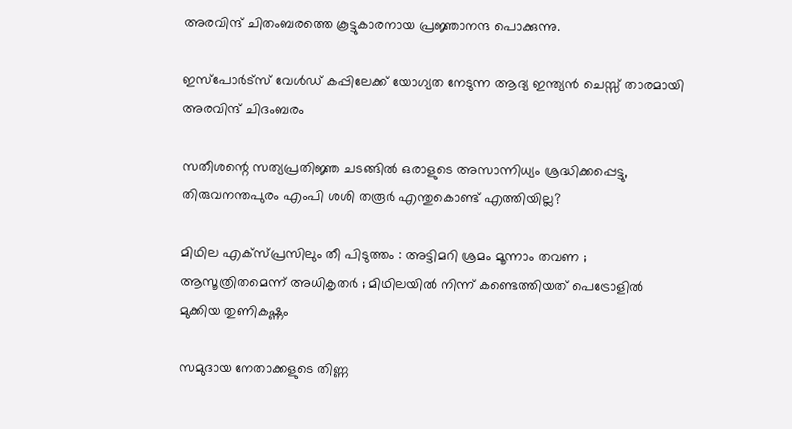അരവിന്ദ് ചിതംബരത്തെ കൂട്ടുകാരനായ പ്രജ്ഞാനന്ദ പൊക്കുന്നു.

ഇസ്പോര്‍ട്സ് വേള്‍ഡ് കപ്പിലേക്ക് യോഗ്യത നേടുന്ന ആദ്യ ഇന്ത്യൻ ചെസ്സ് താരമായി അരവിന്ദ് ചിദംബരം

സതീശന്റെ സത്യപ്രതിജ്ഞ ചടങ്ങില്‍ ഒരാളുടെ അസാന്നിധ്യം ശ്രദ്ധിക്കപ്പെട്ടു, തിരുവനന്തപുരം എംപി ശശി തരൂര്‍ എന്തുകൊണ്ട് എത്തിയില്ല?

മിഥില എക്സ്പ്രസിലും തീ പിടുത്തം : അട്ടിമറി ശ്രമം മൂന്നാം തവണ ;  ആസൂത്രിതമെന്ന് അധികൃതർ ; മിഥിലയിൽ നിന്ന് കണ്ടെത്തിയത് പെട്രോളിൽ മുക്കിയ തുണികഷ്ണം

സമുദായ നേതാക്കളുടെ തിണ്ണ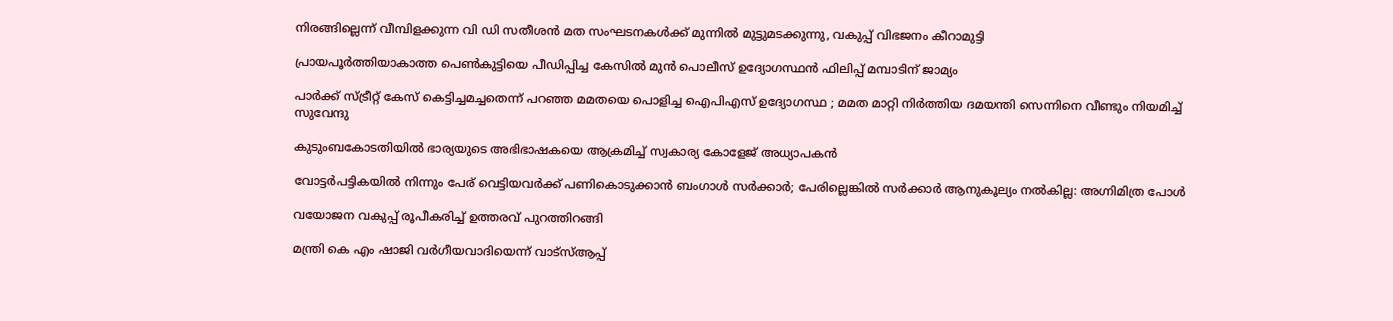നിരങ്ങില്ലെന്ന് വീമ്പിളക്കുന്ന വി ഡി സതീശന്‍ മത സംഘടനകള്‍ക്ക് മുന്നില്‍ മുട്ടുമടക്കുന്നു, വകുപ്പ് വിഭജനം കീറാമുട്ടി

പ്രായപൂര്‍ത്തിയാകാത്ത പെണ്‍കുട്ടിയെ പീഡിപ്പിച്ച കേസില്‍ മുന്‍ പൊലീസ് ഉദ്യോഗസ്ഥന്‍ ഫിലിപ്പ് മമ്പാടിന് ജാമ്യം

പാർക്ക് സ്ട്രീറ്റ് കേസ് കെട്ടിച്ചമച്ചതെന്ന് പറഞ്ഞ മമതയെ പൊളിച്ച ഐപിഎസ് ഉദ്യോഗസ്ഥ ; മമത മാറ്റി നിർത്തിയ ദമയന്തി സെന്നിനെ വീണ്ടും നിയമിച്ച് സുവേന്ദു

കുടുംബകോടതിയില്‍ ഭാര്യയുടെ അഭിഭാഷകയെ ആക്രമിച്ച് സ്വകാര്യ കോളേജ് അധ്യാപകന്‍

വോട്ടര്‍പട്ടികയില്‍ നിന്നും പേര് വെട്ടിയവര്‍ക്ക് പണികൊടുക്കാന്‍ ബംഗാള്‍ സര്‍ക്കാര്‍; പേരില്ലെങ്കില്‍ സര്‍ക്കാര്‍ ആനുകൂല്യം നല്‍കില്ല: അഗ്നിമിത്ര പോള്‍

വയോജന വകുപ്പ് രൂപീകരിച്ച് ഉത്തരവ് പുറത്തിറങ്ങി

മന്ത്രി കെ എം ഷാജി വര്‍ഗീയവാദിയെന്ന് വാട്സ്ആപ്പ്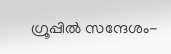ഗ്രൂപ്പില്‍ സന്ദേശം-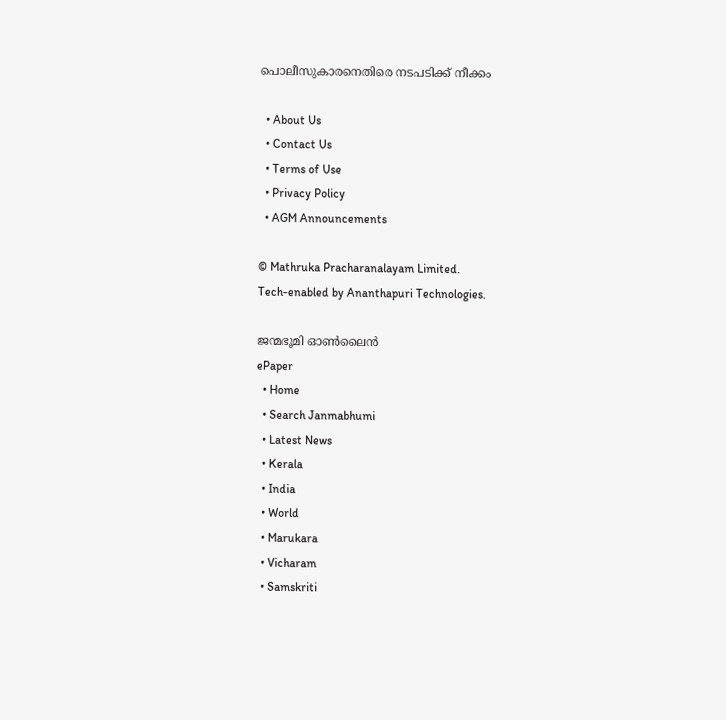പൊലീസുകാരനെതിരെ നടപടിക്ക് നീക്കം

  • About Us
  • Contact Us
  • Terms of Use
  • Privacy Policy
  • AGM Announcements

© Mathruka Pracharanalayam Limited.
Tech-enabled by Ananthapuri Technologies.

ജന്മഭൂമി ഓണ്‍ലൈന്‍
ePaper
  • Home
  • Search Janmabhumi
  • Latest News
  • Kerala
  • India
  • World
  • Marukara
  • Vicharam
  • Samskriti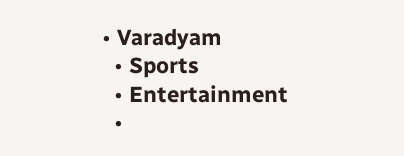• Varadyam
  • Sports
  • Entertainment
  •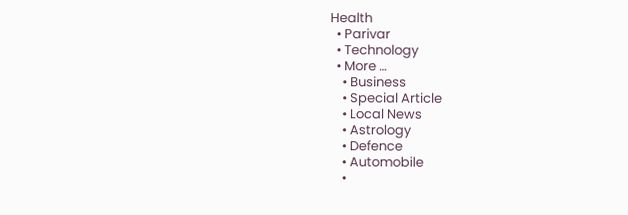Health
  • Parivar
  • Technology
  • More …
    • Business
    • Special Article
    • Local News
    • Astrology
    • Defence
    • Automobile
    •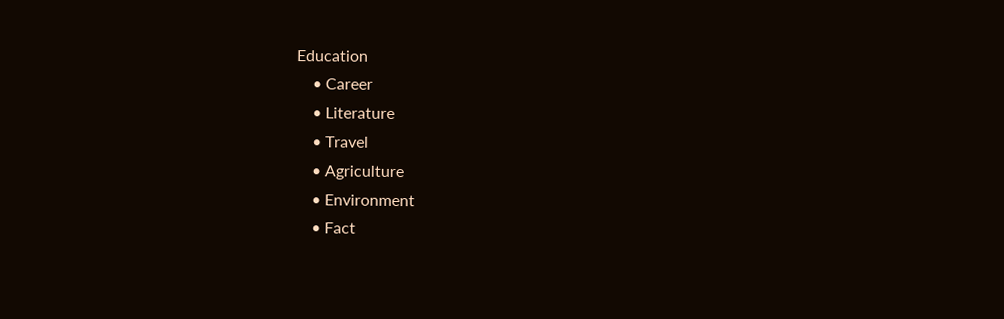Education
    • Career
    • Literature
    • Travel
    • Agriculture
    • Environment
    • Fact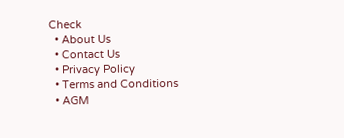Check
  • About Us
  • Contact Us
  • Privacy Policy
  • Terms and Conditions
  • AGM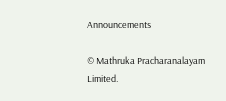Announcements

© Mathruka Pracharanalayam Limited.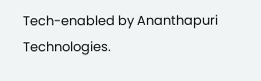Tech-enabled by Ananthapuri Technologies.